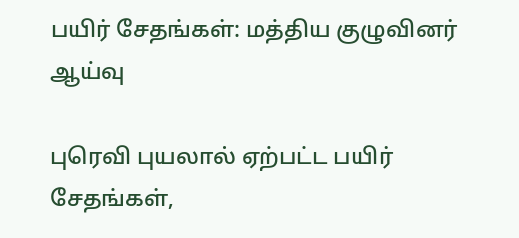பயிர் சேதங்கள்: மத்திய குழுவினர் ஆய்வு

புரெவி புயலால் ஏற்பட்ட பயிர் சேதங்கள்,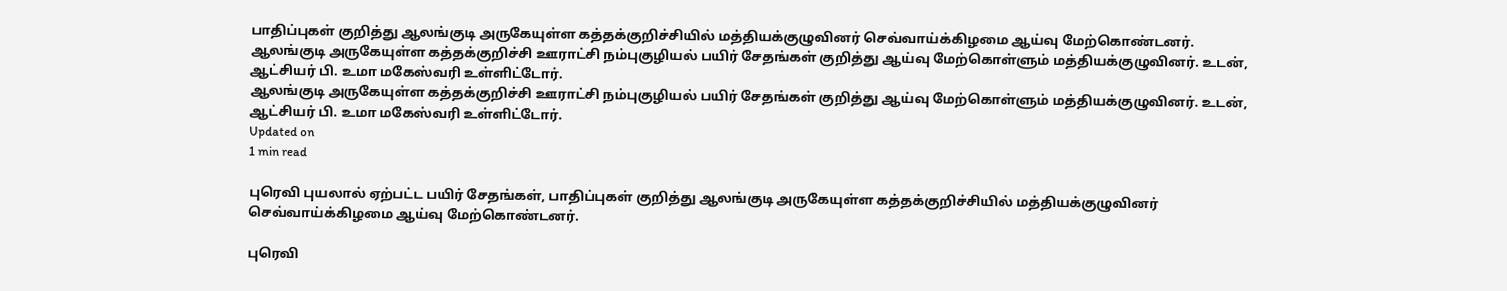பாதிப்புகள் குறித்து ஆலங்குடி அருகேயுள்ள கத்தக்குறிச்சியில் மத்தியக்குழுவினர் செவ்வாய்க்கிழமை ஆய்வு மேற்கொண்டனர்.
ஆலங்குடி அருகேயுள்ள கத்தக்குறிச்சி ஊராட்சி நம்புகுழியல் பயிர் சேதங்கள் குறித்து ஆய்வு மேற்கொள்ளும் மத்தியக்குழுவினர். உடன், ஆட்சியர் பி. உமா மகேஸ்வரி உள்ளிட்டோர்.
ஆலங்குடி அருகேயுள்ள கத்தக்குறிச்சி ஊராட்சி நம்புகுழியல் பயிர் சேதங்கள் குறித்து ஆய்வு மேற்கொள்ளும் மத்தியக்குழுவினர். உடன், ஆட்சியர் பி. உமா மகேஸ்வரி உள்ளிட்டோர்.
Updated on
1 min read

புரெவி புயலால் ஏற்பட்ட பயிர் சேதங்கள், பாதிப்புகள் குறித்து ஆலங்குடி அருகேயுள்ள கத்தக்குறிச்சியில் மத்தியக்குழுவினர் செவ்வாய்க்கிழமை ஆய்வு மேற்கொண்டனர்.

புரெவி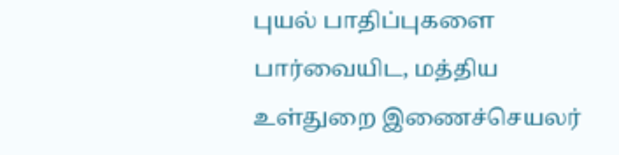புயல் பாதிப்புகளை பார்வையிட, மத்திய உள்துறை இணைச்செயலர்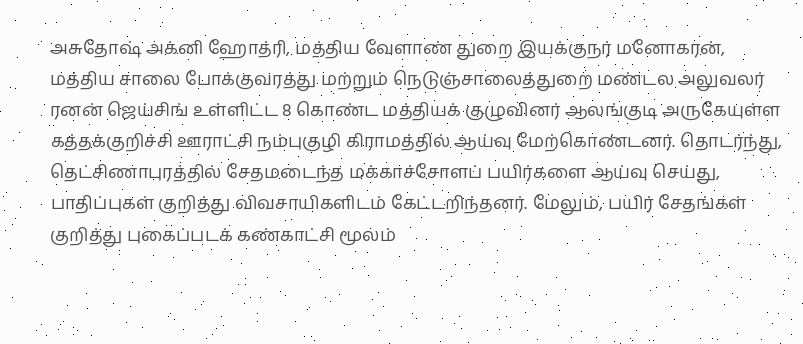அசுதோஷ் அக்னி ஹோத்ரி, மத்திய வேளாண் துறை இயக்குநர் மனோகரன், மத்திய சாலை போக்குவரத்து மற்றும் நெடுஞ்சாலைத்துறை மண்டல அலுவலர் ரனன் ஜெய்சிங் உள்ளிட்ட 8 கொண்ட மத்தியக் குழுவினர் ஆலங்குடி அருகேயுள்ள கத்தக்குறிச்சி ஊராட்சி நம்புகுழி கிராமத்தில் ஆய்வு மேற்கொண்டனர். தொடர்ந்து, தெட்சிணாபுரத்தில் சேதமடைந்த மக்காச்சோளப் பயிர்களை ஆய்வு செய்து, பாதிப்புகள் குறித்து விவசாயிகளிடம் கேட்டறிந்தனர். மேலும், பயிர் சேதங்கள் குறித்து புகைப்படக் கண்காட்சி மூலம்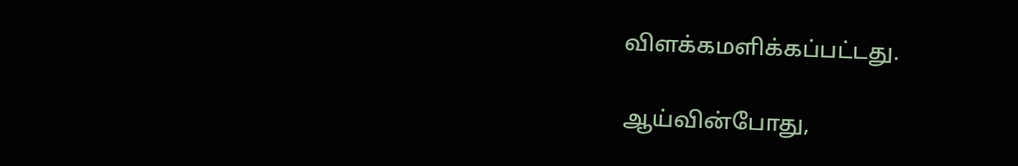விளக்கமளிக்கப்பட்டது.

ஆய்வின்போது,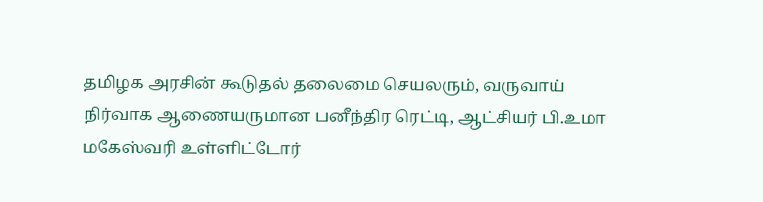தமிழக அரசின் கூடுதல் தலைமை செயலரும், வருவாய் நிர்வாக ஆணையருமான பனீந்திர ரெட்டி, ஆட்சியர் பி.உமா மகேஸ்வரி உள்ளிட்டோர்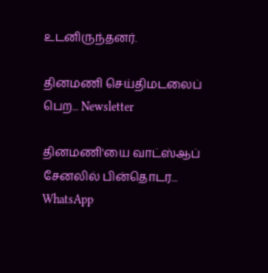உடனிருந்தனர்.

தினமணி செய்திமடலைப் பெற... Newsletter

தினமணி'யை வாட்ஸ்ஆப் சேனலில் பின்தொடர... WhatsApp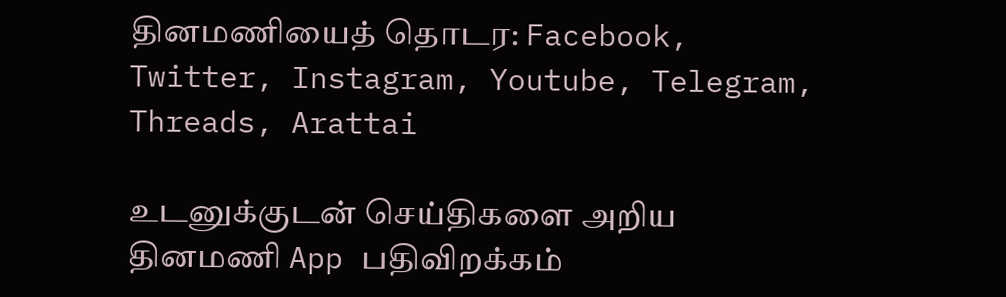தினமணியைத் தொடர: Facebook, Twitter, Instagram, Youtube, Telegram, Threads, Arattai

உடனுக்குடன் செய்திகளை அறிய தினமணி App பதிவிறக்கம்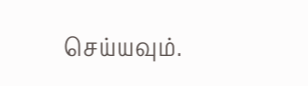செய்யவும்.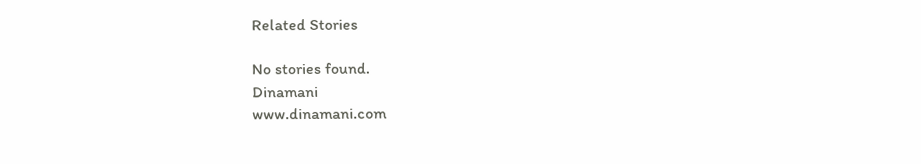Related Stories

No stories found.
Dinamani
www.dinamani.com